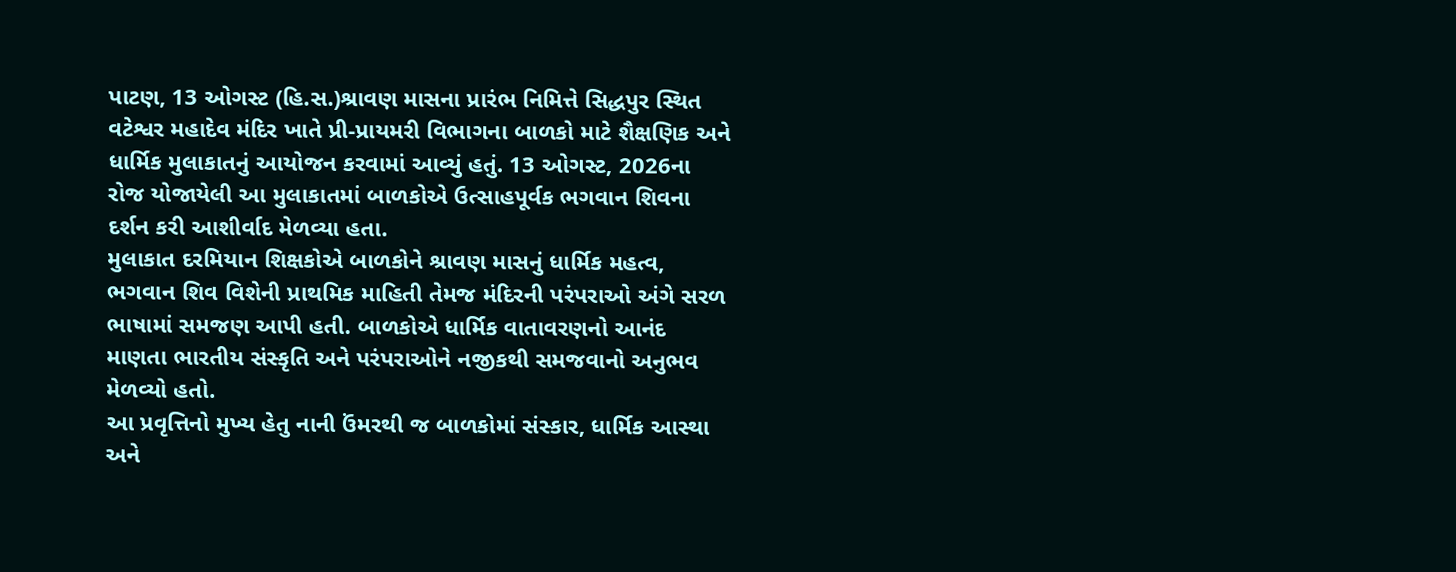પાટણ, 13 ઓગસ્ટ (હિ.સ.)શ્રાવણ માસના પ્રારંભ નિમિત્તે સિદ્ધપુર સ્થિત વટેશ્વર મહાદેવ મંદિર ખાતે પ્રી-પ્રાયમરી વિભાગના બાળકો માટે શૈક્ષણિક અને ધાર્મિક મુલાકાતનું આયોજન કરવામાં આવ્યું હતું. 13 ઓગસ્ટ, 2026ના રોજ યોજાયેલી આ મુલાકાતમાં બાળકોએ ઉત્સાહપૂર્વક ભગવાન શિવના દર્શન કરી આશીર્વાદ મેળવ્યા હતા.
મુલાકાત દરમિયાન શિક્ષકોએ બાળકોને શ્રાવણ માસનું ધાર્મિક મહત્વ, ભગવાન શિવ વિશેની પ્રાથમિક માહિતી તેમજ મંદિરની પરંપરાઓ અંગે સરળ ભાષામાં સમજણ આપી હતી. બાળકોએ ધાર્મિક વાતાવરણનો આનંદ માણતા ભારતીય સંસ્કૃતિ અને પરંપરાઓને નજીકથી સમજવાનો અનુભવ મેળવ્યો હતો.
આ પ્રવૃત્તિનો મુખ્ય હેતુ નાની ઉંમરથી જ બાળકોમાં સંસ્કાર, ધાર્મિક આસ્થા અને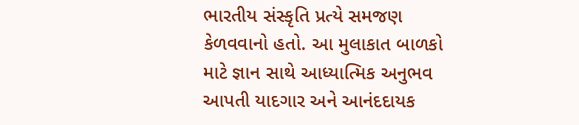ભારતીય સંસ્કૃતિ પ્રત્યે સમજણ કેળવવાનો હતો. આ મુલાકાત બાળકો માટે જ્ઞાન સાથે આધ્યાત્મિક અનુભવ આપતી યાદગાર અને આનંદદાયક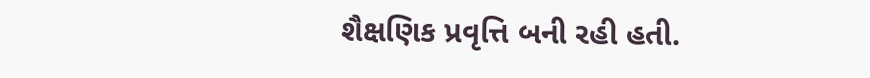શૈક્ષણિક પ્રવૃત્તિ બની રહી હતી.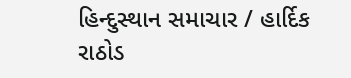હિન્દુસ્થાન સમાચાર / હાર્દિક રાઠોડ